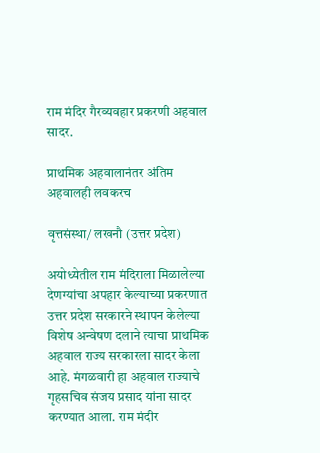राम मंदिर गैरव्यवहार प्रकरणी अहवाल सादर.

प्राथमिक अहवालानंतर अंतिम अहवालही लवकरच

वृत्तसंस्था/ लखनौ (उत्तर प्रदेश)

अयोध्येतील राम मंदिराला मिळालेल्या देणग्यांचा अपहार केल्याच्या प्रकरणात उत्तर प्रदेश सरकारने स्थापन केलेल्या विशेष अन्वेषण दलाने त्याचा प्राथमिक अहवाल राज्य सरकारला सादर केला आहे. मंगळवारी हा अहवाल राज्याचे गृहसचिव संजय प्रसाद यांना सादर करण्यात आला. राम मंदीर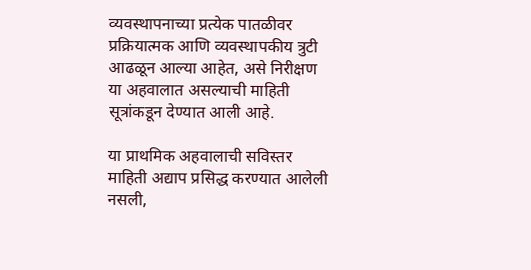व्यवस्थापनाच्या प्रत्येक पातळीवर प्रक्रियात्मक आणि व्यवस्थापकीय त्रुटी आढळून आल्या आहेत, असे निरीक्षण या अहवालात असल्याची माहिती सूत्रांकडून देण्यात आली आहे.

या प्राथमिक अहवालाची सविस्तर माहिती अद्याप प्रसिद्ध करण्यात आलेली नसली,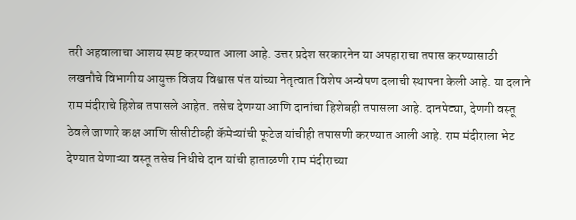तरी अहवालाचा आशय स्पष्ट करण्यात आला आहे. उत्तर प्रदेश सरकारनेन या अपहाराचा तपास करण्यासाठी लखनौचे विभागीय आयुक्त विजय विश्वास पंत यांच्या नेतृत्वात विशेष अन्वेषण दलाची स्थापना केली आहे. या दलाने राम मंदीराचे हिशेब तपासले आहेत. तसेच देणग्या आणि दानांचा हिशेबही तपासला आहे. दानपेट्या, देणगी वस्तू ठेवले जाणारे कक्ष आणि सीसीटीव्ही कॅमेऱ्यांची फूटेज यांचीही तपासणी करण्यात आली आहे. राम मंदीराला भेट देण्यात येणाऱ्या वस्तू तसेच निधीचे दान यांची हाताळणी राम मंदीराच्या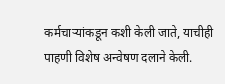कर्मचाऱ्यांकडून कशी केली जाते, याचीही पाहणी विशेष अन्वेषण दलाने केली.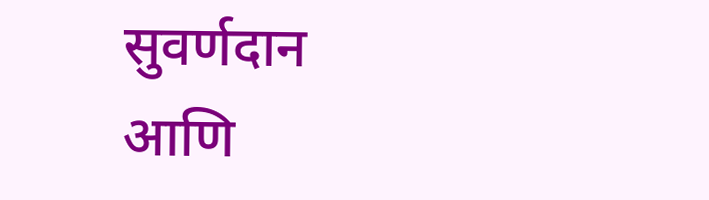सुवर्णदान आणि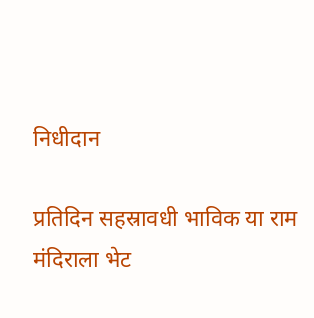निधीदान

प्रतिदिन सहस्रावधी भाविक या राम मंदिराला भेट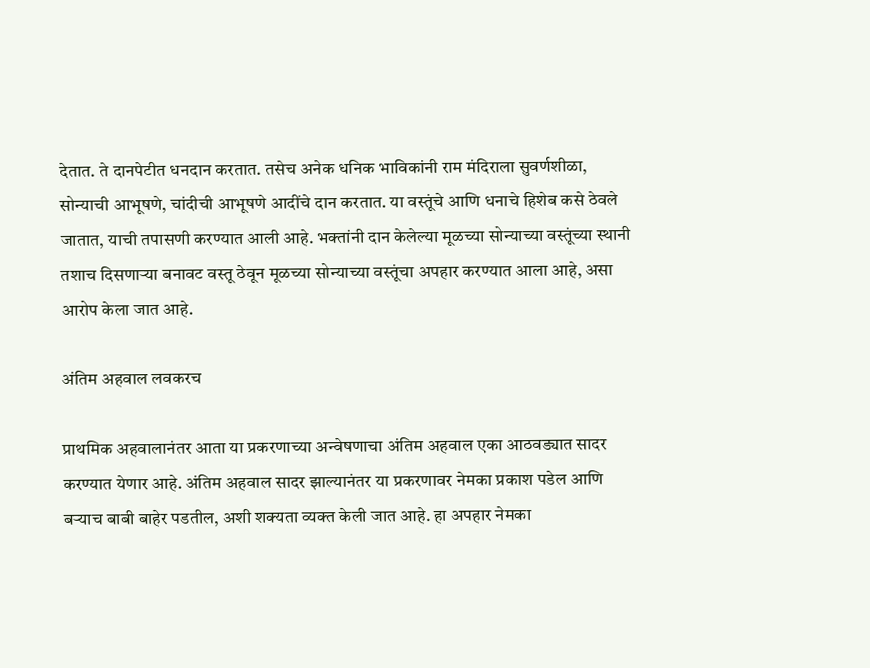देतात. ते दानपेटीत धनदान करतात. तसेच अनेक धनिक भाविकांनी राम मंदिराला सुवर्णशीळा, सोन्याची आभूषणे, चांदीची आभूषणे आदींचे दान करतात. या वस्तूंचे आणि धनाचे हिशेब कसे ठेवले जातात, याची तपासणी करण्यात आली आहे. भक्तांनी दान केलेल्या मूळच्या सोन्याच्या वस्तूंच्या स्थानी तशाच दिसणाऱ्या बनावट वस्तू ठेवून मूळच्या सोन्याच्या वस्तूंचा अपहार करण्यात आला आहे, असा आरोप केला जात आहे.

अंतिम अहवाल लवकरच

प्राथमिक अहवालानंतर आता या प्रकरणाच्या अन्वेषणाचा अंतिम अहवाल एका आठवड्यात सादर करण्यात येणार आहे. अंतिम अहवाल सादर झाल्यानंतर या प्रकरणावर नेमका प्रकाश पडेल आणि बऱ्याच बाबी बाहेर पडतील, अशी शक्यता व्यक्त केली जात आहे. हा अपहार नेमका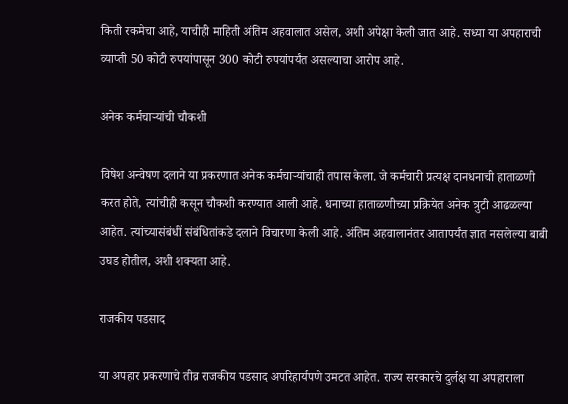किती रकमेचा आहे, याचीही माहिती अंतिम अहवालात असेल, अशी अपेक्षा केली जात आहे. सध्या या अपहाराची व्याप्ती 50 कोटी रुपयांपासून 300 कोटी रुपयांपर्यंत असल्याचा आरोप आहे.

अनेक कर्मचाऱ्यांची चौकशी

विषेश अन्वेषण दलाने या प्रकरणात अनेक कर्मचाऱ्यांचाही तपास केला. जे कर्मचारी प्रत्यक्ष दानधनाची हाताळणी करत होते, त्यांचीही कसून चौकशी करण्यात आली आहे. धनाच्या हाताळणीच्या प्रक्रियेत अनेक त्रुटी आढळल्या आहेत. त्यांच्यासंबंधीं संबंधितांकडे दलाने विचारणा केली आहे. अंतिम अहवालानंतर आतापर्यंत ज्ञात नसलेल्या बाबी उघड होतील, अशी शक्यता आहे.

राजकीय पडसाद

या अपहार प्रकरणाचे तीव्र राजकीय पडसाद अपरिहार्यपणे उमटत आहेत. राज्य सरकारचे दुर्लक्ष या अपहाराला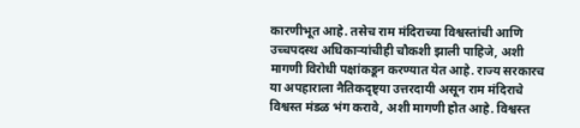कारणीभूत आहे. तसेच राम मंदिराच्या विश्वस्तांची आणि उच्चपदस्थ अधिकाऱ्यांचीही चौकशी झाली पाहिजे, अशी मागणी विरोधी पक्षांकडून करण्यात येत आहे. राज्य सरकारच या अपहाराला नैतिकदृष्ट्या उत्तरदायी असून राम मंदिराचे विश्वस्त मंडळ भंग करावे, अशी मागणी होत आहे. विश्वस्त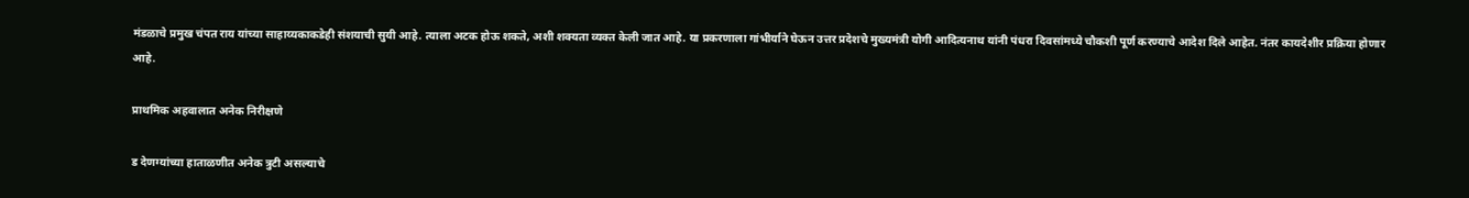मंडळाचे प्रमुख चंपत राय यांच्या साहाय्यकाकडेही संशयाची सुयी आहे. त्याला अटक होऊ शकते, अशी शक्यता व्यक्त केली जात आहे. या प्रकरणाला गांभीर्याने घेऊन उत्तर प्रदेशचे मुख्यमंत्री योगी आदित्यनाथ यांनी पंधरा दिवसांमध्ये चौकशी पूर्ण करण्याचे आदेश दिले आहेत. नंतर कायदेशीर प्रक्रिया होणार आहे.

प्राथमिक अहवालात अनेक निरीक्षणे

ड देणग्यांच्या हाताळणीत अनेक त्रुटी असल्याचे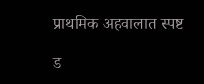प्राथमिक अहवालात स्पष्ट

ड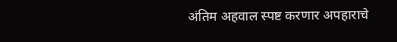अंतिम अहवाल स्पष्ट करणार अपहाराचे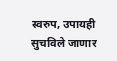स्वरुप, उपायही सुचविले जाणार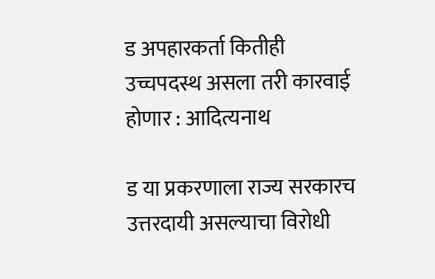ड अपहारकर्ता कितीही उच्चपदस्थ असला तरी कारवाई होणार : आदित्यनाथ

ड या प्रकरणाला राज्य सरकारच उत्तरदायी असल्याचा विरोधी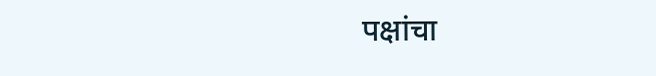पक्षांचा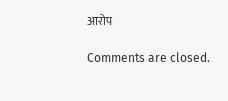आरोप

Comments are closed.